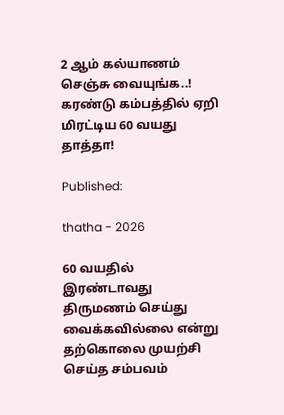2 ஆம் கல்யாணம் செஞ்சு வையுங்க..! கரண்டு கம்பத்தில் ஏறி மிரட்டிய 60 வயது தாத்தா!

Published:

thatha - 2026

60 வயதில் இரண்டாவது திருமணம் செய்து வைக்கவில்லை என்று தற்கொலை முயற்சி செய்த சம்பவம்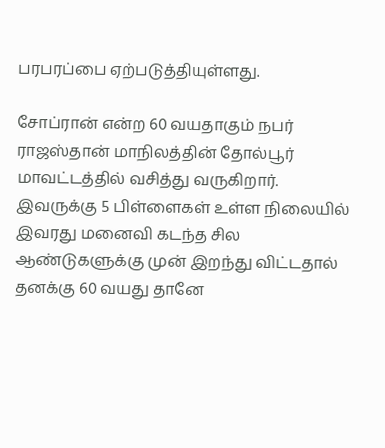பரபரப்பை ஏற்படுத்தியுள்ளது.

சோப்ரான் என்ற 60 வயதாகும் நபர் ராஜஸ்தான் மாநிலத்தின் தோல்பூர் மாவட்டத்தில் வசித்து வருகிறார். இவருக்கு 5 பிள்ளைகள் உள்ள நிலையில் இவரது மனைவி கடந்த சில ஆண்டுகளுக்கு முன் இறந்து விட்டதால் தனக்கு 60 வயது தானே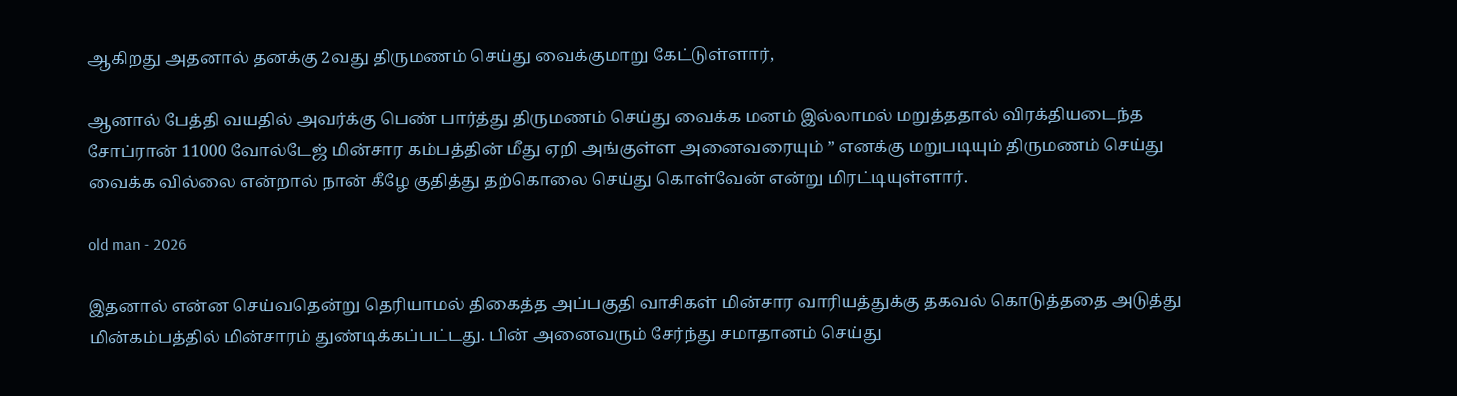ஆகிறது அதனால் தனக்கு 2வது திருமணம் செய்து வைக்குமாறு கேட்டுள்ளார்,

ஆனால் பேத்தி வயதில் அவர்க்கு பெண் பார்த்து திருமணம் செய்து வைக்க மனம் இல்லாமல் மறுத்ததால் விரக்தியடைந்த சோப்ரான் 11000 வோல்டேஜ் மின்சார கம்பத்தின் மீது ஏறி அங்குள்ள அனைவரையும் ” எனக்கு மறுபடியும் திருமணம் செய்து வைக்க வில்லை என்றால் நான் கீழே குதித்து தற்கொலை செய்து கொள்வேன் என்று மிரட்டியுள்ளார்.

old man - 2026

இதனால் என்ன செய்வதென்று தெரியாமல் திகைத்த அப்பகுதி வாசிகள் மின்சார வாரியத்துக்கு தகவல் கொடுத்ததை அடுத்து மின்கம்பத்தில் மின்சாரம் துண்டிக்கப்பட்டது. பின் அனைவரும் சேர்ந்து சமாதானம் செய்து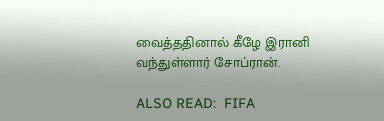வைத்ததினால் கீழே இரானி வந்துள்ளார் சோப்ரான்.

ALSO READ:  FIFA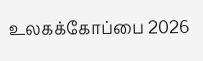உலகக்கோப்பை 2026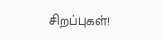சிறப்புகள்!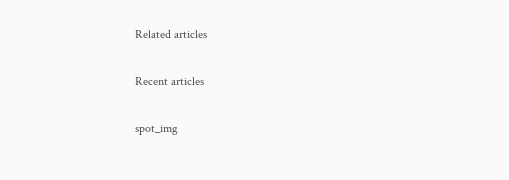Related articles

Recent articles

spot_img